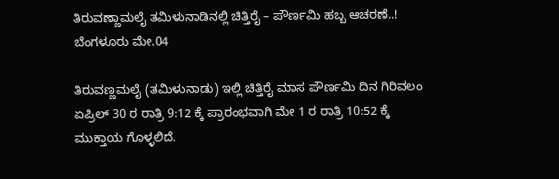ತಿರುವಣ್ಣಾಮಲೈ ತಮಿಳುನಾಡಿನಲ್ಲಿ ಚಿತ್ತಿರೈ – ಪೌರ್ಣಮಿ ಹಬ್ಬ ಆಚರಣೆ..!
ಬೆಂಗಳೂರು ಮೇ.04

ತಿರುವಣ್ಣಮಲೈ (ತಮಿಳುನಾಡು) ಇಲ್ಲಿ ಚಿತ್ತಿರೈ ಮಾಸ ಪೌರ್ಣಮಿ ದಿನ ಗಿರಿವಲಂ ಏಪ್ರಿಲ್ 30 ರ ರಾತ್ರಿ 9:12 ಕ್ಕೆ ಪ್ರಾರಂಭವಾಗಿ ಮೇ 1 ರ ರಾತ್ರಿ 10:52 ಕ್ಕೆ ಮುಕ್ತಾಯ ಗೊಳ್ಳಲಿದೆ.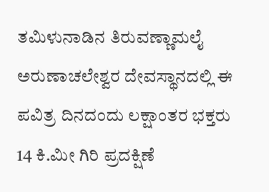ತಮಿಳುನಾಡಿನ ತಿರುವಣ್ಣಾಮಲೈ ಅರುಣಾಚಲೇಶ್ವರ ದೇವಸ್ಥಾನದಲ್ಲಿ ಈ ಪವಿತ್ರ ದಿನದಂದು ಲಕ್ಷಾಂತರ ಭಕ್ತರು 14 ಕಿ.ಮೀ ಗಿರಿ ಪ್ರದಕ್ಷಿಣೆ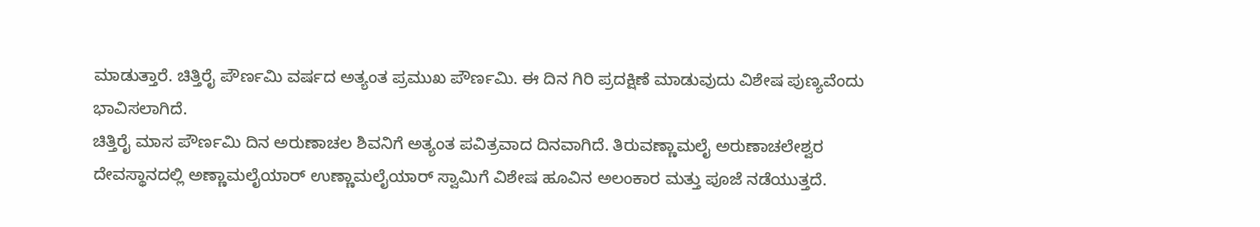ಮಾಡುತ್ತಾರೆ. ಚಿತ್ತಿರೈ ಪೌರ್ಣಮಿ ವರ್ಷದ ಅತ್ಯಂತ ಪ್ರಮುಖ ಪೌರ್ಣಮಿ. ಈ ದಿನ ಗಿರಿ ಪ್ರದಕ್ಷಿಣೆ ಮಾಡುವುದು ವಿಶೇಷ ಪುಣ್ಯವೆಂದು ಭಾವಿಸಲಾಗಿದೆ.
ಚಿತ್ತಿರೈ ಮಾಸ ಪೌರ್ಣಮಿ ದಿನ ಅರುಣಾಚಲ ಶಿವನಿಗೆ ಅತ್ಯಂತ ಪವಿತ್ರವಾದ ದಿನವಾಗಿದೆ. ತಿರುವಣ್ಣಾಮಲೈ ಅರುಣಾಚಲೇಶ್ವರ ದೇವಸ್ಥಾನದಲ್ಲಿ ಅಣ್ಣಾಮಲೈಯಾರ್ ಉಣ್ಣಾಮಲೈಯಾರ್ ಸ್ವಾಮಿಗೆ ವಿಶೇಷ ಹೂವಿನ ಅಲಂಕಾರ ಮತ್ತು ಪೂಜೆ ನಡೆಯುತ್ತದೆ.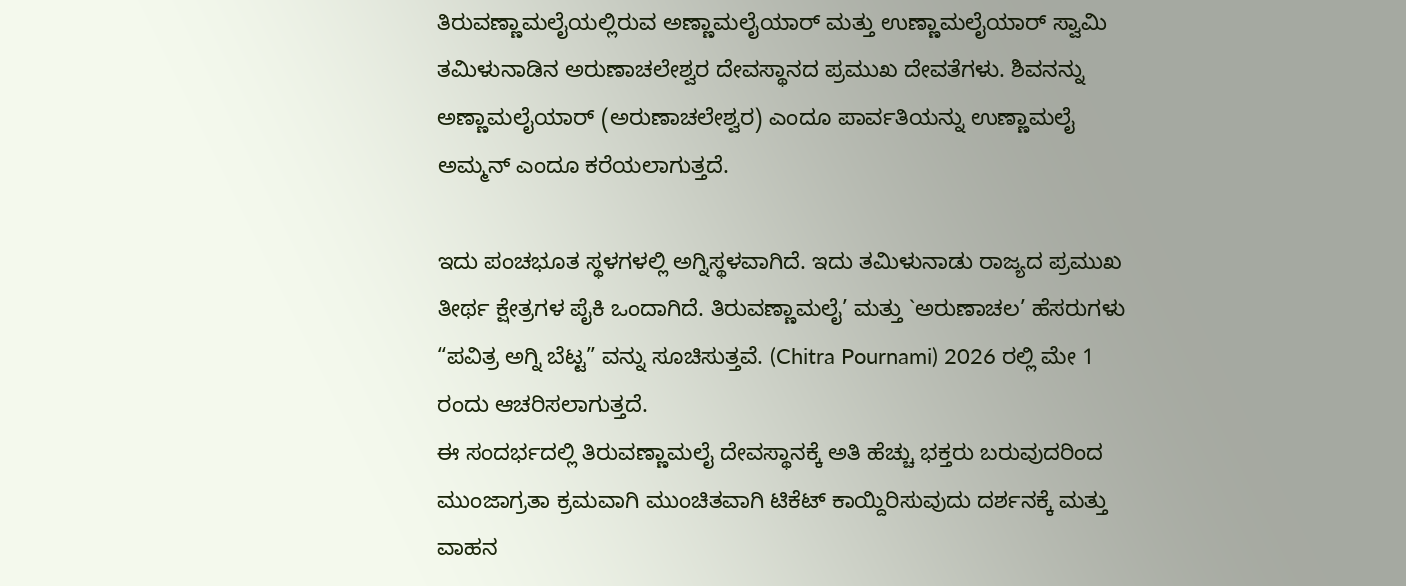ತಿರುವಣ್ಣಾಮಲೈಯಲ್ಲಿರುವ ಅಣ್ಣಾಮಲೈಯಾರ್ ಮತ್ತು ಉಣ್ಣಾಮಲೈಯಾರ್ ಸ್ವಾಮಿ ತಮಿಳುನಾಡಿನ ಅರುಣಾಚಲೇಶ್ವರ ದೇವಸ್ಥಾನದ ಪ್ರಮುಖ ದೇವತೆಗಳು. ಶಿವನನ್ನು ಅಣ್ಣಾಮಲೈಯಾರ್ (ಅರುಣಾಚಲೇಶ್ವರ) ಎಂದೂ ಪಾರ್ವತಿಯನ್ನು ಉಣ್ಣಾಮಲೈ ಅಮ್ಮನ್ ಎಂದೂ ಕರೆಯಲಾಗುತ್ತದೆ.

ಇದು ಪಂಚಭೂತ ಸ್ಥಳಗಳಲ್ಲಿ ಅಗ್ನಿಸ್ಥಳವಾಗಿದೆ. ಇದು ತಮಿಳುನಾಡು ರಾಜ್ಯದ ಪ್ರಮುಖ ತೀರ್ಥ ಕ್ಷೇತ್ರಗಳ ಪೈಕಿ ಒಂದಾಗಿದೆ. ತಿರುವಣ್ಣಾಮಲೈ’ ಮತ್ತು `ಅರುಣಾಚಲ’ ಹೆಸರುಗಳು “ಪವಿತ್ರ ಅಗ್ನಿ ಬೆಟ್ಟ” ವನ್ನು ಸೂಚಿಸುತ್ತವೆ. (Chitra Pournami) 2026 ರಲ್ಲಿ ಮೇ 1 ರಂದು ಆಚರಿಸಲಾಗುತ್ತದೆ.
ಈ ಸಂದರ್ಭದಲ್ಲಿ ತಿರುವಣ್ಣಾಮಲೈ ದೇವಸ್ಥಾನಕ್ಕೆ ಅತಿ ಹೆಚ್ಚು ಭಕ್ತರು ಬರುವುದರಿಂದ ಮುಂಜಾಗ್ರತಾ ಕ್ರಮವಾಗಿ ಮುಂಚಿತವಾಗಿ ಟಿಕೆಟ್ ಕಾಯ್ದಿರಿಸುವುದು ದರ್ಶನಕ್ಕೆ ಮತ್ತು ವಾಹನ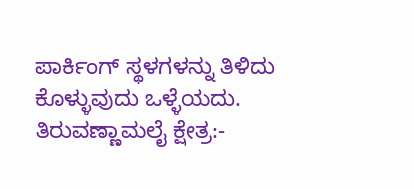ಪಾರ್ಕಿಂಗ್ ಸ್ಥಳಗಳನ್ನು ತಿಳಿದು ಕೊಳ್ಳುವುದು ಒಳ್ಳೆಯದು.
ತಿರುವಣ್ಣಾಮಲೈ ಕ್ಷೇತ್ರ:-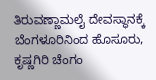ತಿರುವಣ್ಣಾಮಲೈ ದೇವಸ್ಥಾನಕ್ಕೆ ಬೆಂಗಳೂರಿನಿಂದ ಹೊಸೂರು, ಕೃಷ್ಣಗಿರಿ ಚೆಂಗಂ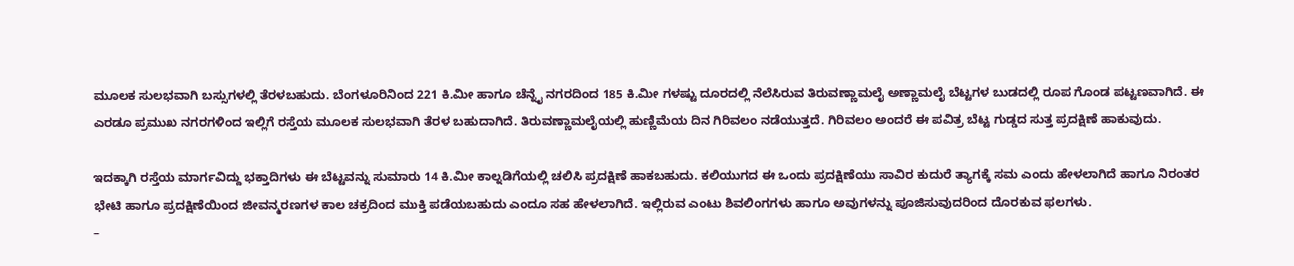ಮೂಲಕ ಸುಲಭವಾಗಿ ಬಸ್ಸುಗಳಲ್ಲಿ ತೆರಳಬಹುದು. ಬೆಂಗಳೂರಿನಿಂದ 221 ಕಿ.ಮೀ ಹಾಗೂ ಚೆನ್ನೈ ನಗರದಿಂದ 185 ಕಿ.ಮೀ ಗಳಷ್ಟು ದೂರದಲ್ಲಿ ನೆಲೆಸಿರುವ ತಿರುವಣ್ಣಾಮಲೈ ಅಣ್ಣಾಮಲೈ ಬೆಟ್ಟಗಳ ಬುಡದಲ್ಲಿ ರೂಪ ಗೊಂಡ ಪಟ್ಟಣವಾಗಿದೆ. ಈ ಎರಡೂ ಪ್ರಮುಖ ನಗರಗಳಿಂದ ಇಲ್ಲಿಗೆ ರಸ್ತೆಯ ಮೂಲಕ ಸುಲಭವಾಗಿ ತೆರಳ ಬಹುದಾಗಿದೆ. ತಿರುವಣ್ಣಾಮಲೈಯಲ್ಲಿ ಹುಣ್ಣಿಮೆಯ ದಿನ ಗಿರಿವಲಂ ನಡೆಯುತ್ತದೆ. ಗಿರಿವಲಂ ಅಂದರೆ ಈ ಪವಿತ್ರ ಬೆಟ್ಟ ಗುಡ್ಡದ ಸುತ್ತ ಪ್ರದಕ್ಷಿಣೆ ಹಾಕುವುದು.

ಇದಕ್ಕಾಗಿ ರಸ್ತೆಯ ಮಾರ್ಗವಿದ್ದು ಭಕ್ತಾದಿಗಳು ಈ ಬೆಟ್ಟವನ್ನು ಸುಮಾರು 14 ಕಿ.ಮೀ ಕಾಲ್ನಡಿಗೆಯಲ್ಲಿ ಚಲಿಸಿ ಪ್ರದಕ್ಷಿಣೆ ಹಾಕಬಹುದು. ಕಲಿಯುಗದ ಈ ಒಂದು ಪ್ರದಕ್ಷಿಣೆಯು ಸಾವಿರ ಕುದುರೆ ತ್ಯಾಗಕ್ಕೆ ಸಮ ಎಂದು ಹೇಳಲಾಗಿದೆ ಹಾಗೂ ನಿರಂತರ ಭೇಟಿ ಹಾಗೂ ಪ್ರದಕ್ಷಿಣೆಯಿಂದ ಜೀವನ್ಮರಣಗಳ ಕಾಲ ಚಕ್ರದಿಂದ ಮುಕ್ತಿ ಪಡೆಯಬಹುದು ಎಂದೂ ಸಹ ಹೇಳಲಾಗಿದೆ. ಇಲ್ಲಿರುವ ಎಂಟು ಶಿವಲಿಂಗಗಳು ಹಾಗೂ ಅವುಗಳನ್ನು ಪೂಜಿಸುವುದರಿಂದ ದೊರಕುವ ಫಲಗಳು.
–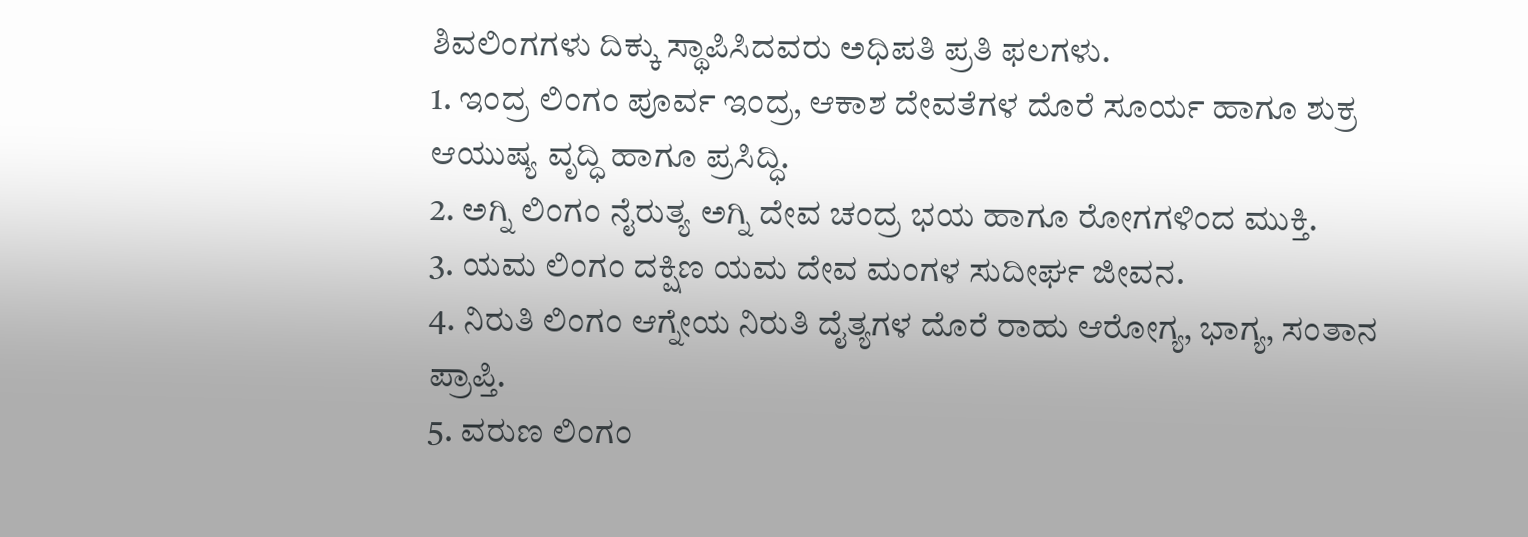ಶಿವಲಿಂಗಗಳು ದಿಕ್ಕು ಸ್ಥಾಪಿಸಿದವರು ಅಧಿಪತಿ ಪ್ರತಿ ಫಲಗಳು.
1. ಇಂದ್ರ ಲಿಂಗಂ ಪೂರ್ವ ಇಂದ್ರ, ಆಕಾಶ ದೇವತೆಗಳ ದೊರೆ ಸೂರ್ಯ ಹಾಗೂ ಶುಕ್ರ ಆಯುಷ್ಯ ವೃದ್ಧಿ ಹಾಗೂ ಪ್ರಸಿದ್ಧಿ.
2. ಅಗ್ನಿ ಲಿಂಗಂ ನೈರುತ್ಯ ಅಗ್ನಿ ದೇವ ಚಂದ್ರ ಭಯ ಹಾಗೂ ರೋಗಗಳಿಂದ ಮುಕ್ತಿ.
3. ಯಮ ಲಿಂಗಂ ದಕ್ಷಿಣ ಯಮ ದೇವ ಮಂಗಳ ಸುದೀರ್ಘ ಜೀವನ.
4. ನಿರುತಿ ಲಿಂಗಂ ಆಗ್ನೇಯ ನಿರುತಿ ದೈತ್ಯಗಳ ದೊರೆ ರಾಹು ಆರೋಗ್ಯ, ಭಾಗ್ಯ, ಸಂತಾನ ಪ್ರಾಪ್ತಿ.
5. ವರುಣ ಲಿಂಗಂ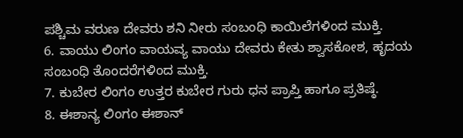ಪಶ್ಚಿಮ ವರುಣ ದೇವರು ಶನಿ ನೀರು ಸಂಬಂಧಿ ಕಾಯಿಲೆಗಳಿಂದ ಮುಕ್ತಿ.
6. ವಾಯು ಲಿಂಗಂ ವಾಯವ್ಯ ವಾಯು ದೇವರು ಕೇತು ಶ್ವಾಸಕೋಶ, ಹೃದಯ ಸಂಬಂಧಿ ತೊಂದರೆಗಳಿಂದ ಮುಕ್ತಿ.
7. ಕುಬೇರ ಲಿಂಗಂ ಉತ್ತರ ಕುಬೇರ ಗುರು ಧನ ಪ್ರಾಪ್ತಿ ಹಾಗೂ ಪ್ರತಿಷ್ಠೆ.
8. ಈಶಾನ್ಯ ಲಿಂಗಂ ಈಶಾನ್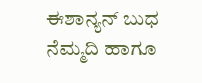ಈಶಾನ್ಯನ್ ಬುಧ ನೆಮ್ಮದಿ ಹಾಗೂ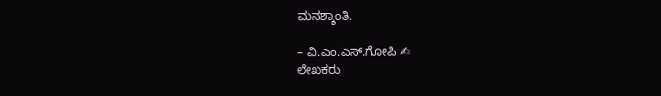ಮನಶ್ಶಾಂತಿ.

– ವಿ.ಎಂ.ಎಸ್.ಗೋಪಿ ✍
ಲೇಖಕರು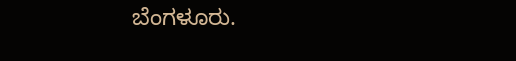ಬೆಂಗಳೂರು.